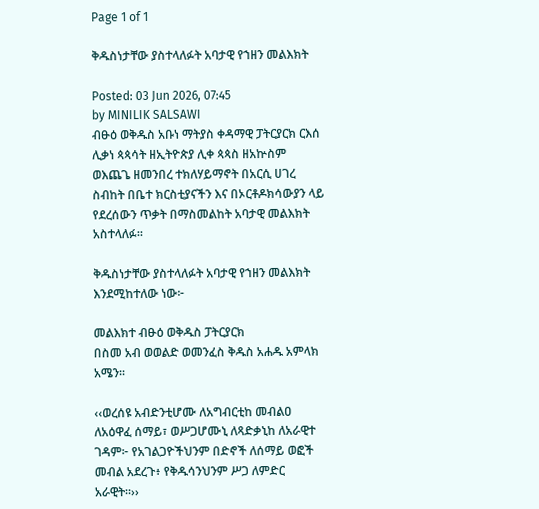Page 1 of 1

ቅዱስነታቸው ያስተላለፉት አባታዊ የኀዘን መልእክት

Posted: 03 Jun 2026, 07:45
by MINILIK SALSAWI
ብፁዕ ወቅዱስ አቡነ ማትያስ ቀዳማዊ ፓትርያርክ ርእሰ ሊቃነ ጳጳሳት ዘኢትዮጵያ ሊቀ ጳጳስ ዘአኵስም ወእጨጌ ዘመንበረ ተክለሃይማኖት በአርሲ ሀገረ ስብከት በቤተ ክርስቲያናችን እና በኦርቶዶክሳውያን ላይ የደረሰውን ጥቃት በማስመልከት አባታዊ መልእክት አስተላለፉ።

ቅዱስነታቸው ያስተላለፉት አባታዊ የኀዘን መልእክት እንደሚከተለው ነው፦

መልእክተ ብፁዕ ወቅዱስ ፓትርያርክ
በስመ አብ ወወልድ ወመንፈስ ቅዱስ አሐዱ አምላክ አሜን፡፡

‹‹ወረሰዩ አብድንቲሆሙ ለአግብርቲከ መብልዐ ለአዕዋፈ ሰማይ፣ ወሥጋሆሙኒ ለጻድቃኒከ ለአራዊተ ገዳም፦ የአገልጋዮችህንም በድኖች ለሰማይ ወፎች መብል አደረጉ፥ የቅዱሳንህንም ሥጋ ለምድር አራዊት።››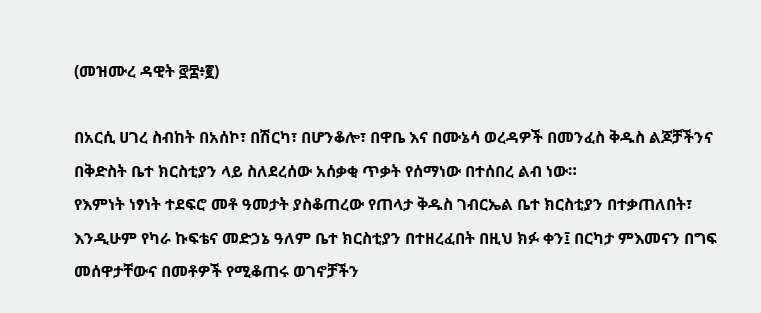(መዝሙረ ዳዊት ፸፰፥፪)

በአርሲ ሀገረ ስብከት በአሰኮ፣ በሽርካ፣ በሆንቆሎ፣ በዋቤ እና በሙኔሳ ወረዳዎች በመንፈስ ቅዱስ ልጆቻችንና በቅድስት ቤተ ክርስቲያን ላይ ስለደረሰው አሰቃቂ ጥቃት የሰማነው በተሰበረ ልብ ነው።
የእምነት ነፃነት ተደፍሮ መቶ ዓመታት ያስቆጠረው የጠላታ ቅዱስ ገብርኤል ቤተ ክርስቲያን በተቃጠለበት፣ እንዲሁም የካራ ኩፍቴና መድኃኔ ዓለም ቤተ ክርስቲያን በተዘረፈበት በዚህ ክፉ ቀን፤ በርካታ ምእመናን በግፍ መሰዋታቸውና በመቶዎች የሚቆጠሩ ወገኖቻችን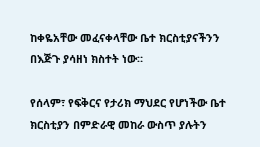ከቀዬአቸው መፈናቀላቸው ቤተ ክርስቲያናችንን በእጅጉ ያሳዘነ ክስተት ነው።

የሰላም፣ የፍቅርና የታሪክ ማህደር የሆነችው ቤተ ክርስቲያን በምድራዊ መከራ ውስጥ ያሉትን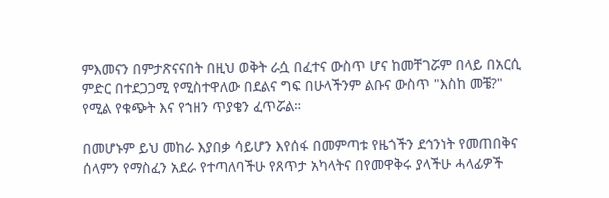ምእመናን በምታጽናናበት በዚህ ወቅት ራሷ በፈተና ውስጥ ሆና ከመቸገሯም በላይ በአርሲ ምድር በተደጋጋሚ የሚስተዋለው በደልና ግፍ በሁላችንም ልቡና ውስጥ "እስከ መቼ?" የሚል የቁጭት እና የኀዘን ጥያቄን ፈጥሯል።

በመሆኑም ይህ መከራ እያበቃ ሳይሆን እየሰፋ በመምጣቱ የዜጎችን ደኅንነት የመጠበቅና ሰላምን የማስፈን አደራ የተጣለባችሁ የጸጥታ አካላትና በየመዋቅሩ ያላችሁ ሓላፊዎች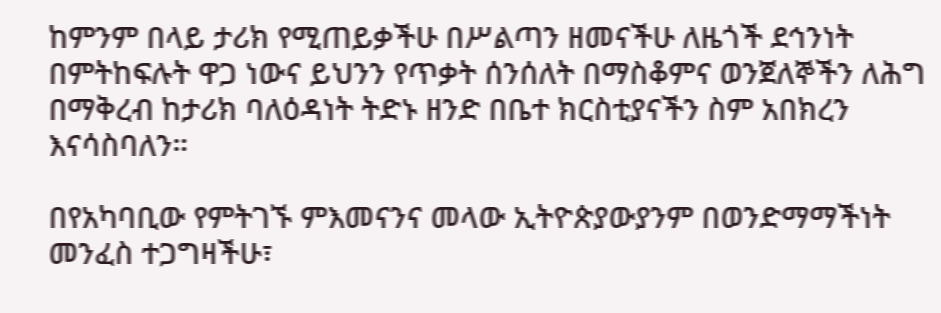ከምንም በላይ ታሪክ የሚጠይቃችሁ በሥልጣን ዘመናችሁ ለዜጎች ደኅንነት በምትከፍሉት ዋጋ ነውና ይህንን የጥቃት ሰንሰለት በማስቆምና ወንጀለኞችን ለሕግ በማቅረብ ከታሪክ ባለዕዳነት ትድኑ ዘንድ በቤተ ክርስቲያናችን ስም አበክረን እናሳስባለን።

በየአካባቢው የምትገኙ ምእመናንና መላው ኢትዮጵያውያንም በወንድማማችነት መንፈስ ተጋግዛችሁ፣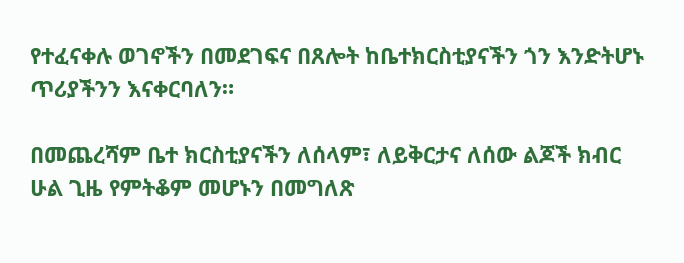የተፈናቀሉ ወገኖችን በመደገፍና በጸሎት ከቤተክርስቲያናችን ጎን እንድትሆኑ ጥሪያችንን እናቀርባለን።

በመጨረሻም ቤተ ክርስቲያናችን ለሰላም፣ ለይቅርታና ለሰው ልጆች ክብር ሁል ጊዜ የምትቆም መሆኑን በመግለጽ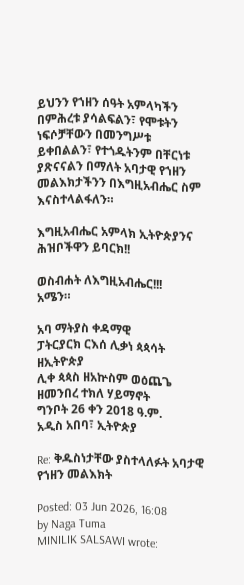ይህንን የኀዘን ሰዓት አምላካችን በምሕረቱ ያሳልፍልን፣ የሞቱትን ነፍሶቻቸውን በመንግሥቱ ይቀበልልን፣ የተጎዱትንም በቸርነቱ ያጽናናልን በማለት አባታዊ የኀዘን መልእክታችንን በእግዚአብሔር ስም እናስተላልፋለን።

እግዚአብሔር አምላክ ኢትዮጵያንና ሕዝቦችዋን ይባርክ!!

ወስብሐት ለእግዚአብሔር!!!
አሜን።

አባ ማትያስ ቀዳማዊ
ፓትርያርክ ርእሰ ሊቃነ ጳጳሳት ዘኢትዮጵያ
ሊቀ ጳጳስ ዘአኵስም ወዕጨጌ ዘመንበረ ተክለ ሃይማኖት
ግንቦት 26 ቀን 2018 ዓ.ም.
አዲስ አበባ፣ ኢትዮጵያ

Re: ቅዱስነታቸው ያስተላለፉት አባታዊ የኀዘን መልእክት

Posted: 03 Jun 2026, 16:08
by Naga Tuma
MINILIK SALSAWI wrote: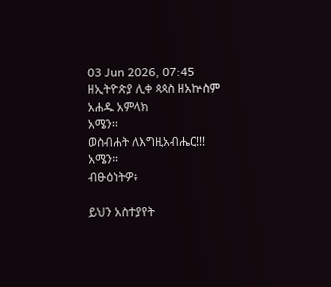03 Jun 2026, 07:45
ዘኢትዮጵያ ሊቀ ጳጳስ ዘአኵስም
አሐዱ አምላክ
አሜን፡፡
ወስብሐት ለእግዚአብሔር!!!
አሜን።
ብፁዕነትዎ፥

ይህን አስተያየት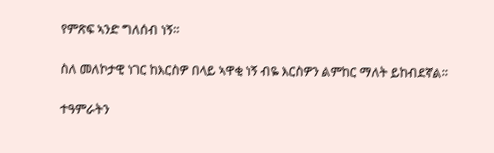የምጽፍ ኣንድ ግለሰብ ነኝ።

ስለ መለኮታዊ ነገር ከእርስዎ በላይ ኣዋቂ ነኝ ብዬ እርስዎን ልምከር ማለት ይከብደኛል።

ተዓምራትን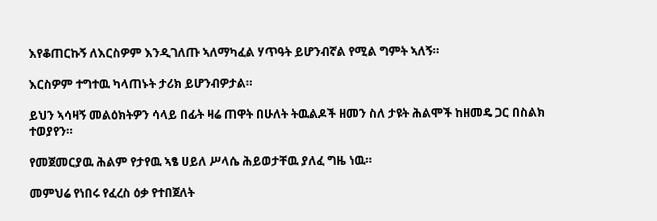እየቆጠርኩኝ ለእርስዎም እንዲገለጡ ኣለማካፈል ሃጥዓት ይሆንብኛል የሚል ግምት ኣለኝ።

እርስዎም ተግተዉ ካላጠኑት ታሪክ ይሆንብዎታል።

ይህን ኣሳዛኝ መልዕክትዎን ሳላይ በፊት ዛሬ ጠዋት በሁለት ትዉልዶች ዘመን ስለ ታዩት ሕልሞች ከዘመዴ ጋር በስልክ ተወያየን።

የመጀመርያዉ ሕልም የታየዉ ኣፄ ሀይለ ሥላሴ ሕይወታቸዉ ያለፈ ግዜ ነዉ።

መምህሬ የነበሩ የፈረስ ዕቃ የተበጀለት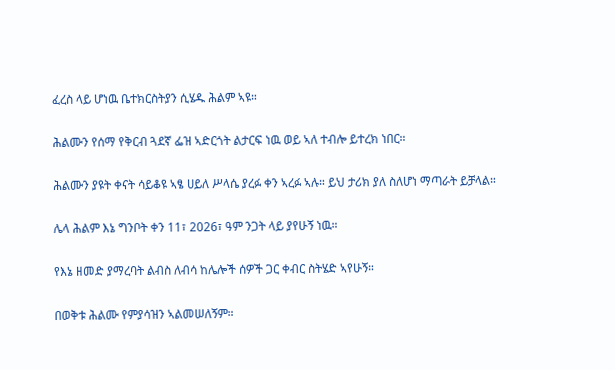ፈረስ ላይ ሆነዉ ቤተክርስትያን ሲሄዱ ሕልም ኣዩ።

ሕልሙን የሰማ የቅርብ ጓደኛ ፌዝ ኣድርጎት ልታርፍ ነዉ ወይ ኣለ ተብሎ ይተረክ ነበር።

ሕልሙን ያዩት ቀናት ሳይቆዩ ኣፄ ሀይለ ሥላሴ ያረፉ ቀን ኣረፉ ኣሉ። ይህ ታሪክ ያለ ስለሆነ ማጣራት ይቻላል።

ሌላ ሕልም እኔ ግንቦት ቀን 11፣ 2026፣ ዓም ንጋት ላይ ያየሁኝ ነዉ።

የእኔ ዘመድ ያማረባት ልብስ ለብሳ ከሌሎች ሰዎች ጋር ቀብር ስትሄድ ኣየሁኝ።

በወቅቱ ሕልሙ የምያሳዝን ኣልመሠለኝም።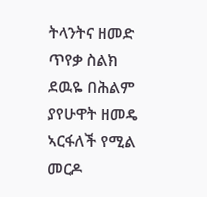ትላንትና ዘመድ ጥየቃ ስልክ ደዉዬ በሕልም ያየሁዋት ዘመዴ ኣርፋለች የሚል መርዶ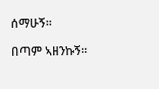ሰማሁኝ።

በጣም ኣዘንኩኝ።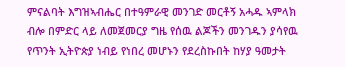ምናልባት እግዝኣብሔር በተዓምራዊ መንገድ መርቶኝ አሓዱ ኣምላክ ብሎ በምድር ላይ ለመጀመርያ ግዜ የሰዉ ልጆችን መንገዱን ያሳየዉ የጥንት ኢትዮጵያ ነብይ የነበረ መሆኑን የደረስኩበት ከሃያ ዓመታት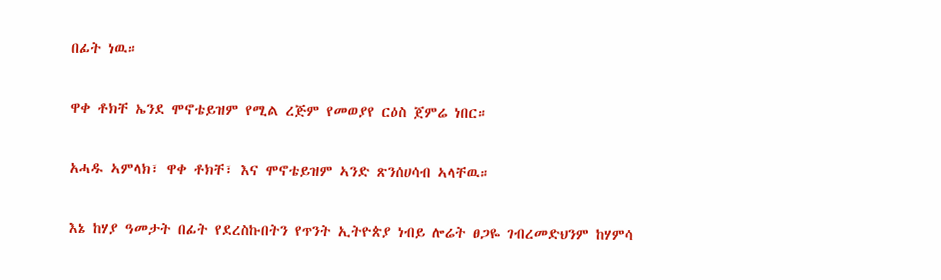በፊት ነዉ።

ዋቀ ቶክቸ ኤንደ ሞኖቴይዝም የሚል ረጅም የመወያየ ርዕስ ጀምሬ ነበር።

አሓዱ ኣምላክ፣ ዋቀ ቶክቸ፣ እና ሞኖቴይዝም ኣንድ ጽንሰሀሳብ ኣላቸዉ።

እኔ ከሃያ ዓመታት በፊት የደረስኩበትን የጥንት ኢትዮጵያ ነብይ ሎሬት ፀጋዬ ገብረመድህንም ከሃምሳ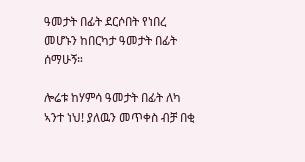ዓመታት በፊት ደርሶበት የነበረ መሆኑን ከበርካታ ዓመታት በፊት ሰማሁኝ።

ሎሬቱ ከሃምሳ ዓመታት በፊት ለካ ኣንተ ነህ! ያለዉን መጥቀስ ብቻ በቂ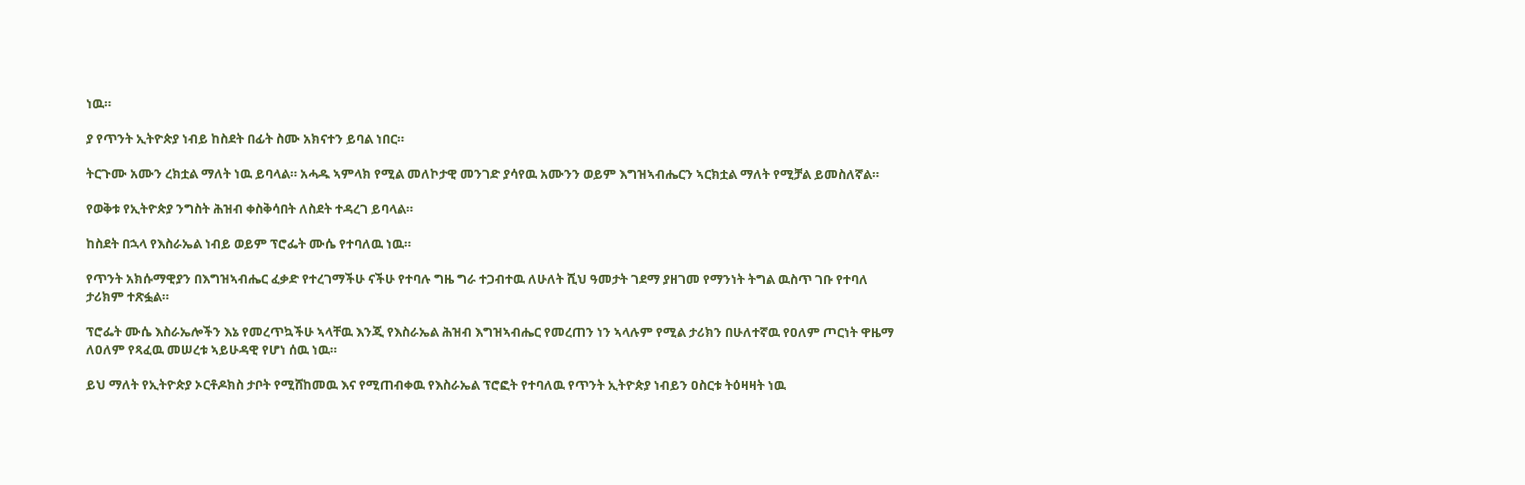ነዉ።

ያ የጥንት ኢትዮጵያ ነብይ ከስደት በፊት ስሙ አክናተን ይባል ነበር።

ትርጉሙ አሙን ረክቷል ማለት ነዉ ይባላል። አሓዱ ኣምላክ የሚል መለኮታዊ መንገድ ያሳየዉ አሙንን ወይም እግዝኣብሔርን ኣርክቷል ማለት የሚቻል ይመስለኛል።

የወቅቱ የኢትዮጵያ ንግስት ሕዝብ ቀስቅሳበት ለስደት ተዳረገ ይባላል።

ከስደት በኋላ የእስራኤል ነብይ ወይም ፕሮፌት ሙሴ የተባለዉ ነዉ።

የጥንት አክሱማዊያን በእግዝኣብሔር ፈቃድ የተረገማችሁ ናችሁ የተባሉ ግዜ ግራ ተጋብተዉ ለሁለት ሺህ ዓመታት ገደማ ያዘገመ የማንነት ትግል ዉስጥ ገቡ የተባለ ታሪክም ተጽፏል።

ፕሮፌት ሙሴ እስራኤሎችን እኔ የመረጥኳችሁ ኣላቸዉ እንጂ የእስራኤል ሕዝብ እግዝኣብሔር የመረጠን ነን ኣላሉም የሚል ታሪክን በሁለተኛዉ የዐለም ጦርነት ዋዜማ ለዐለም የጻፈዉ መሠረቱ ኣይሁዳዊ የሆነ ሰዉ ነዉ።

ይህ ማለት የኢትዮጵያ ኦርቶዶክስ ታቦት የሚሸከመዉ እና የሚጠብቀዉ የእስራኤል ፕሮፎት የተባለዉ የጥንት ኢትዮጵያ ነብይን ዐስርቱ ትዕዛዛት ነዉ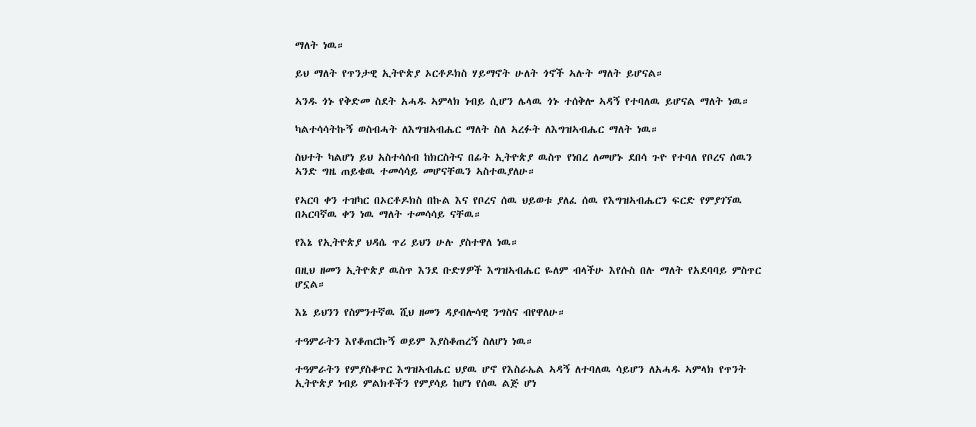ማለት ነዉ።

ይህ ማለት የጥንታዊ ኢትዮጵያ ኦርቶዶክስ ሃይማኖት ሁለት ጎኖች ኣሉት ማለት ይሆናል።

ኣንዱ ጎኑ የቅድመ ስደት አሓዱ ኣምላክ ነብይ ሲሆን ሌላዉ ጎኑ ተሰቅሎ ኣዳኝ የተባለዉ ይሆናል ማለት ነዉ።

ካልተሳሳትኩኝ ወስብሓት ለእግዝኣብሔር ማለት ስለ ኣረፉት ለእግዝኣብሔር ማለት ነዉ።

ስህተት ካልሆነ ይህ አስተሳሰብ ከክርስትና በፊት ኢትዮጵያ ዉስጥ የነበረ ለመሆኑ ደበሳ ጉዮ የተባለ የቦረና ሰዉን ኣንድ ግዜ ጠይቄዉ ተመሳሳይ መሆናቸዉን ኣስተዉያለሁ።

የኣርባ ቀን ተዝካር በኦርቶዶክስ በኩል እና የቦረና ሰዉ ህይወቱ ያለፈ ሰዉ የእግዝኣብሔርን ፍርድ የምያገኘዉ በኣርባኛዉ ቀን ነዉ ማለት ተመሳሳይ ናቸዉ።

የእኔ የኢትዮጵያ ህዳሴ ጥሪ ይህን ሁሉ ያስተዋለ ነዉ።

በዚህ ዘመን ኢትዮጵያ ዉስጥ እንደ ቡድሃዎች እግዝኣብሔር ዬለም ብላችሁ እየሱስ በሉ ማለት የአደባባይ ምስጥር ሆኗል።

እኔ ይህንን የስምንተኛዉ ሺህ ዘመን ዳያብሎሳዊ ንግስና ብየዋለሁ።

ተዓምራትን እየቆጠርኩኝ ወይም እያስቆጠረኝ ስለሆነ ነዉ።

ተዓምራትን የምያስቆጥር እግዝኣብሔር ህያዉ ሆኖ የእስራኤል ኣዳኝ ለተባለዉ ሳይሆን ለአሓዱ ኣምላክ የጥንት ኢትዮጵያ ነብይ ምልክቶችን የምያሳይ ከሆነ የሰዉ ልጅ ሆነ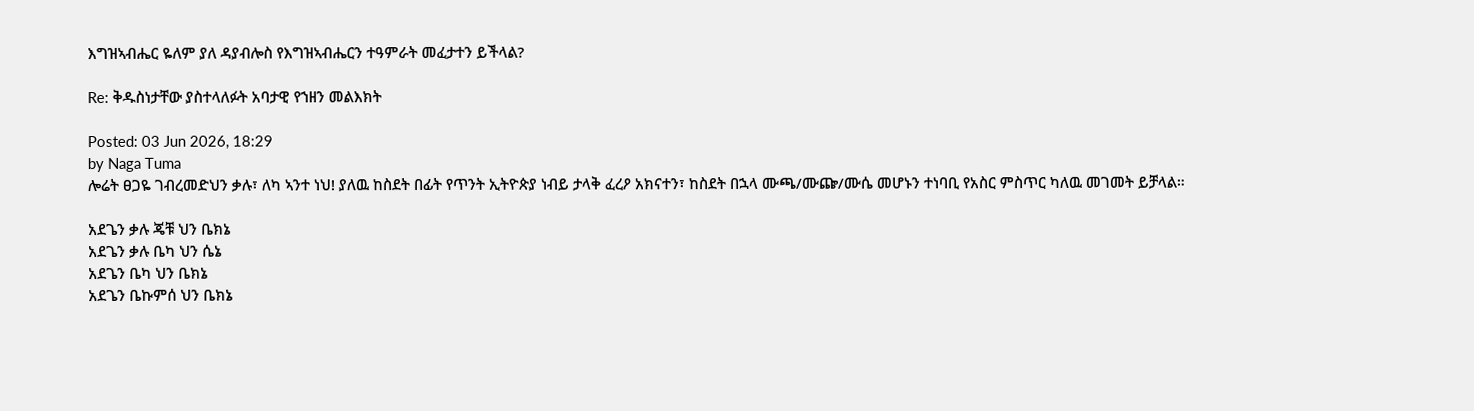እግዝኣብሔር ዬለም ያለ ዳያብሎስ የእግዝኣብሔርን ተዓምራት መፈታተን ይችላል?

Re: ቅዱስነታቸው ያስተላለፉት አባታዊ የኀዘን መልእክት

Posted: 03 Jun 2026, 18:29
by Naga Tuma
ሎሬት ፀጋዬ ገብረመድህን ቃሉ፣ ለካ ኣንተ ነህ! ያለዉ ከስደት በፊት የጥንት ኢትዮጵያ ነብይ ታላቅ ፈረዖ አክናተን፣ ከስደት በኋላ ሙጫ/ሙጬ/ሙሴ መሆኑን ተነባቢ የአስር ምስጥር ካለዉ መገመት ይቻላል።

አደጌን ቃሉ ጄቹ ህን ቤክኔ
አደጌን ቃሉ ቤካ ህን ሴኔ
አደጌን ቤካ ህን ቤክኔ
አደጌን ቤኩምሰ ህን ቤክኔ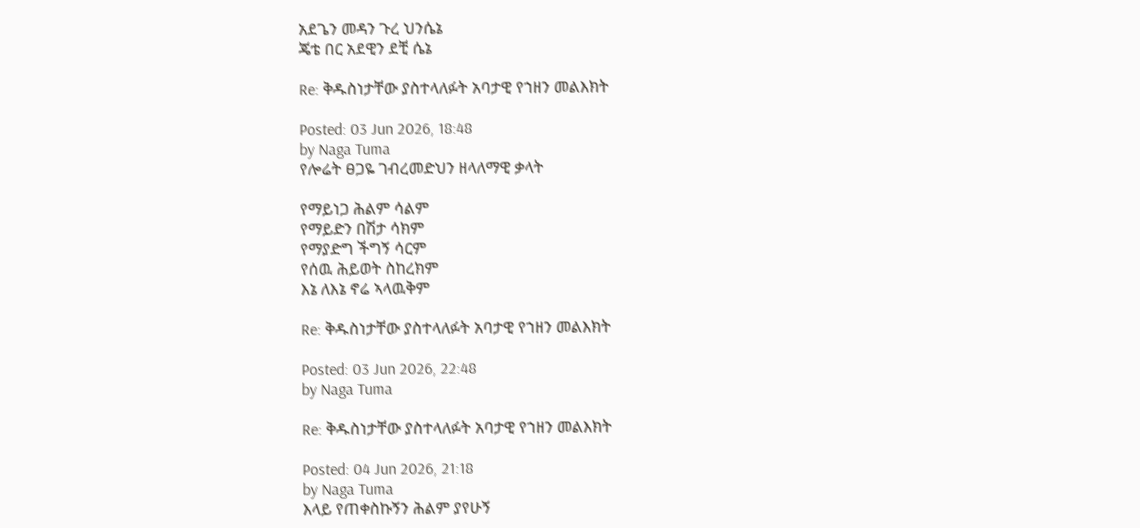አደጌን መዳን ጉረ ህንሴኔ
ጄቴ በር አደዊን ደቺ ሴኔ

Re: ቅዱስነታቸው ያስተላለፉት አባታዊ የኀዘን መልእክት

Posted: 03 Jun 2026, 18:48
by Naga Tuma
የሎሬት ፀጋዬ ገብረመድህን ዘላለማዊ ቃላት

የማይነጋ ሕልም ሳልም
የማይድን በሽታ ሳክም
የማያድግ ችግኝ ሳርም
የሰዉ ሕይወት ስከረክም
እኔ ለእኔ ኖሬ ኣላዉቅም

Re: ቅዱስነታቸው ያስተላለፉት አባታዊ የኀዘን መልእክት

Posted: 03 Jun 2026, 22:48
by Naga Tuma

Re: ቅዱስነታቸው ያስተላለፉት አባታዊ የኀዘን መልእክት

Posted: 04 Jun 2026, 21:18
by Naga Tuma
እላይ የጠቀስኩኝን ሕልም ያየሁኝ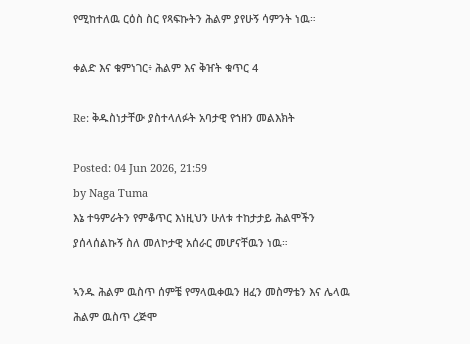የሚከተለዉ ርዕስ ስር የጻፍኩትን ሕልም ያየሁኝ ሳምንት ነዉ።

ቀልድ እና ቁምነገር፥ ሕልም እና ቅዠት ቁጥር 4

Re: ቅዱስነታቸው ያስተላለፉት አባታዊ የኀዘን መልእክት

Posted: 04 Jun 2026, 21:59
by Naga Tuma
እኔ ተዓምራትን የምቆጥር እነዚህን ሁለቱ ተከታታይ ሕልሞችን ያሰላሰልኩኝ ስለ መለኮታዊ አሰራር መሆናቸዉን ነዉ።

ኣንዱ ሕልም ዉስጥ ሰምቼ የማላዉቀዉን ዘፈን መስማቴን እና ሌላዉ ሕልም ዉስጥ ረጅሞ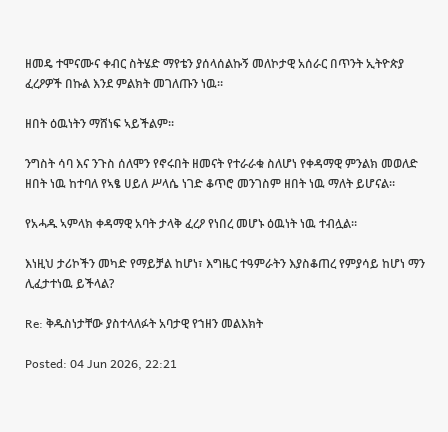ዘመዴ ተሞናሙና ቀብር ስትሄድ ማየቴን ያሰላሰልኩኝ መለኮታዊ አሰራር በጥንት ኢትዮጵያ ፈረዖዎች በኩል እንደ ምልክት መገለጡን ነዉ።

ዘበት ዕዉነትን ማሸነፍ ኣይችልም።

ንግስት ሳባ እና ንጉስ ሰለሞን የኖሩበት ዘመናት የተራራቁ ስለሆነ የቀዳማዊ ምንልክ መወለድ ዘበት ነዉ ከተባለ የኣፄ ሀይለ ሥላሴ ነገድ ቆጥሮ መንገስም ዘበት ነዉ ማለት ይሆናል።

የአሓዱ ኣምላክ ቀዳማዊ አባት ታላቅ ፈረዖ የነበረ መሆኑ ዕዉነት ነዉ ተብሏል።

እነዚህ ታሪኮችን መካድ የማይቻል ከሆነ፣ እግዜር ተዓምራትን እያስቆጠረ የምያሳይ ከሆነ ማን ሊፈታተነዉ ይችላል?

Re: ቅዱስነታቸው ያስተላለፉት አባታዊ የኀዘን መልእክት

Posted: 04 Jun 2026, 22:21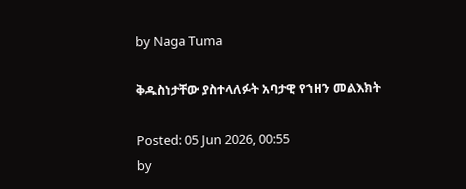by Naga Tuma

ቅዱስነታቸው ያስተላለፉት አባታዊ የኀዘን መልእክት

Posted: 05 Jun 2026, 00:55
by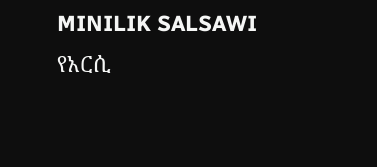MINILIK SALSAWI
የአርሲ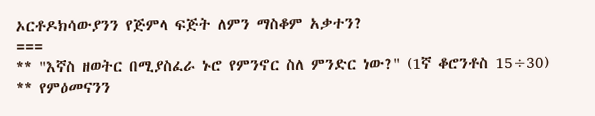ኦርቶዶክሳውያንን የጅምላ ፍጅት ለምን ማስቆም አቃተን?
===
** "እኛስ ዘወትር በሚያስፈራ ኑሮ የምንኖር ስለ ምንድር ነው?" (1ኛ ቆሮንቶስ 15÷30)
** የምዕመናንን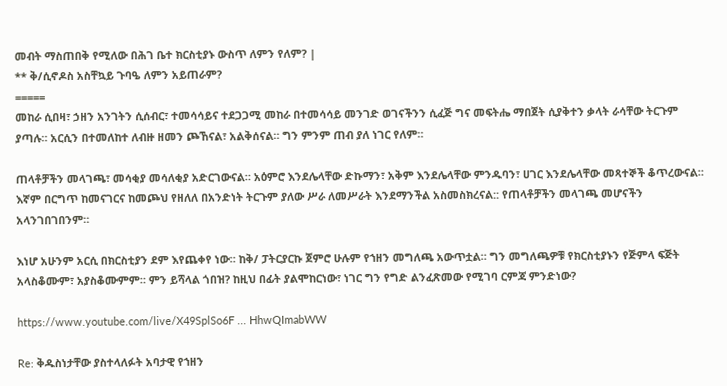መብት ማስጠበቅ የሚለው በሕገ ቤተ ክርስቲያኑ ውስጥ ለምን የለም? |
** ቅ/ሲኖዶስ አስቸኳይ ጉባዔ ለምን አይጠራም?
=====
መከራ ሲበዛ፣ ኃዘን አንገትን ሲሰብር፣ ተመሳሳይና ተደጋጋሚ መከራ በተመሳሳይ መንገድ ወገናችንን ሲፈጅ ግና መፍትሔ ማበጀት ሲያቅተን ቃላት ራሳቸው ትርጉም ያጣሉ። አርሲን በተመለከተ ለብዙ ዘመን ጮኸናል፣ አልቅሰናል። ግን ምንም ጠብ ያለ ነገር የለም።

ጠላቶቻችን መላገጫ፣ መሳቂያ መሳለቂያ አድርገውናል። አዕምሮ እንደሌላቸው ድኩማን፣ አቅም እንደሌላቸው ምንዱባን፣ ሀገር እንደሌላቸው መጻተኞች ቆጥረውናል። እኛም በርግጥ ከመናገርና ከመጮህ የዘለለ በአንድነት ትርጉም ያለው ሥራ ለመሥራት እንደማንችል አስመስክረናል:: የጠላቶቻችን መላገጫ መሆናችን አላንገበገበንም።

እነሆ አሁንም አርሲ በክርስቲያን ደም እየጨቀየ ነው። ከቅ/ ፓትርያርኩ ጀምሮ ሁሉም የኀዘን መግለጫ አውጥቷል። ግን መግለጫዎቹ የክርስቲያኑን የጅምላ ፍጅት አላስቆሙም፣ አያስቆሙምም። ምን ይሻላል ጎበዝ? ከዚህ በፊት ያልሞከርነው፣ ነገር ግን የግድ ልንፈጽመው የሚገባ ርምጃ ምንድነው?

https://www.youtube.com/live/X49SplSo6F ... HhwQImabWW

Re: ቅዱስነታቸው ያስተላለፉት አባታዊ የኀዘን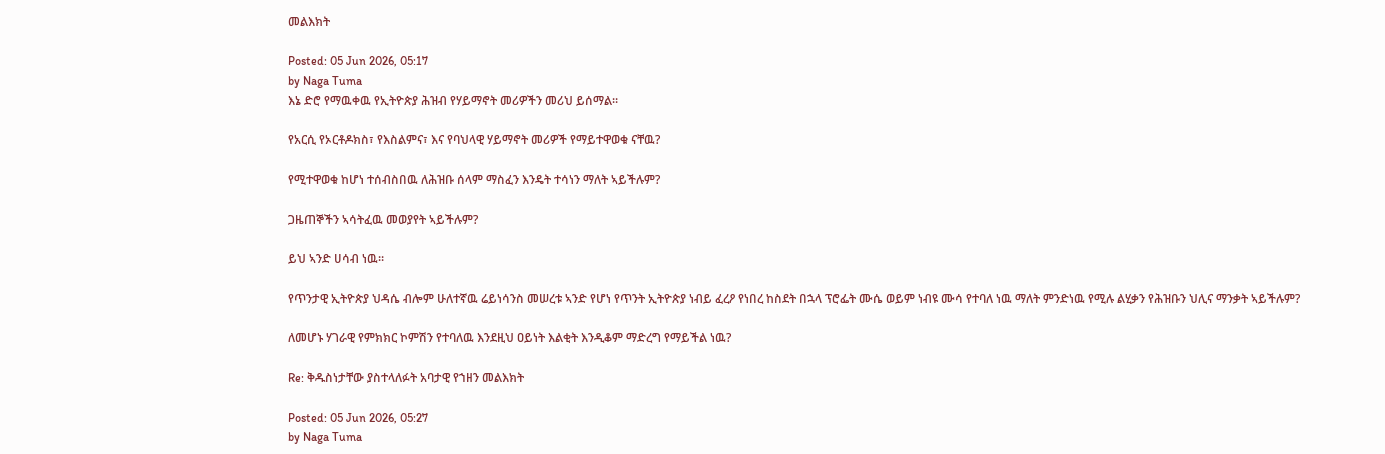መልእክት

Posted: 05 Jun 2026, 05:17
by Naga Tuma
እኔ ድሮ የማዉቀዉ የኢትዮጵያ ሕዝብ የሃይማኖት መሪዎችን መሪህ ይሰማል።

የአርሲ የኦርቶዶክስ፣ የእስልምና፣ እና የባህላዊ ሃይማኖት መሪዎች የማይተዋወቁ ናቸዉ?

የሚተዋወቁ ከሆነ ተሰብስበዉ ለሕዝቡ ሰላም ማስፈን እንዴት ተሳነን ማለት ኣይችሉም?

ጋዜጠኞችን ኣሳትፈዉ መወያየት ኣይችሉም?

ይህ ኣንድ ሀሳብ ነዉ።

የጥንታዊ ኢትዮጵያ ህዳሴ ብሎም ሁለተኛዉ ሬይነሳንስ መሠረቱ ኣንድ የሆነ የጥንት ኢትዮጵያ ነብይ ፈረዖ የነበረ ከስደት በኋላ ፕሮፌት ሙሴ ወይም ነብዩ ሙሳ የተባለ ነዉ ማለት ምንድነዉ የሚሉ ልሂቃን የሕዝቡን ህሊና ማንቃት ኣይችሉም?

ለመሆኑ ሃገራዊ የምክክር ኮምሽን የተባለዉ እንደዚህ ዐይነት እልቂት እንዲቆም ማድረግ የማይችል ነዉ?

Re: ቅዱስነታቸው ያስተላለፉት አባታዊ የኀዘን መልእክት

Posted: 05 Jun 2026, 05:27
by Naga Tuma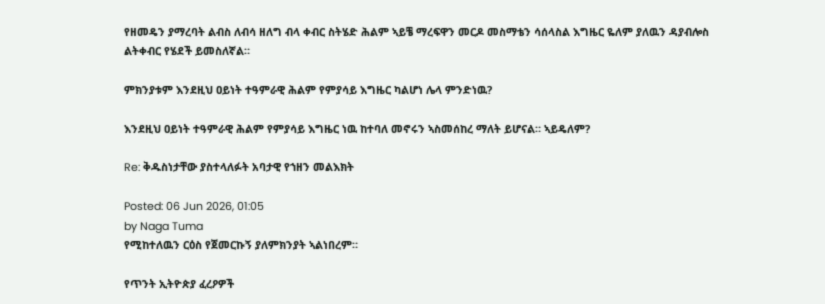የዘመዴን ያማረባት ልብስ ለብሳ ዘለግ ብላ ቀብር ስትሄድ ሕልም ኣይቼ ማረፍዋን መርዶ መስማቴን ሳሰላስል እግዜር ዬለም ያለዉን ዳያብሎስ ልትቀብር የሄደች ይመስለኛል።

ምክንያቱም እንደዚህ ዐይነት ተዓምራዊ ሕልም የምያሳይ እግዜር ካልሆነ ሌላ ምንድነዉ?

እንደዚህ ዐይነት ተዓምራዊ ሕልም የምያሳይ እግዜር ነዉ ከተባለ መኖሩን ኣስመሰከረ ማለት ይሆናል። ኣይዴለም?

Re: ቅዱስነታቸው ያስተላለፉት አባታዊ የኀዘን መልእክት

Posted: 06 Jun 2026, 01:05
by Naga Tuma
የሚከተለዉን ርዕስ የጀመርኩኝ ያለምክንያት ኣልነበረም።

የጥንት ኢትዮጵያ ፈረዖዎች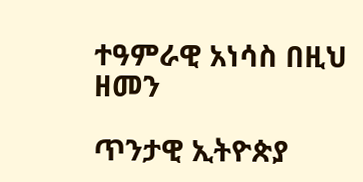ተዓምራዊ አነሳስ በዚህ ዘመን

ጥንታዊ ኢትዮጵያ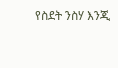የስደት ንስሃ እንጂ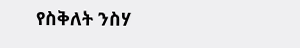የስቅለት ንስሃ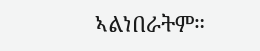ኣልነበራትም።